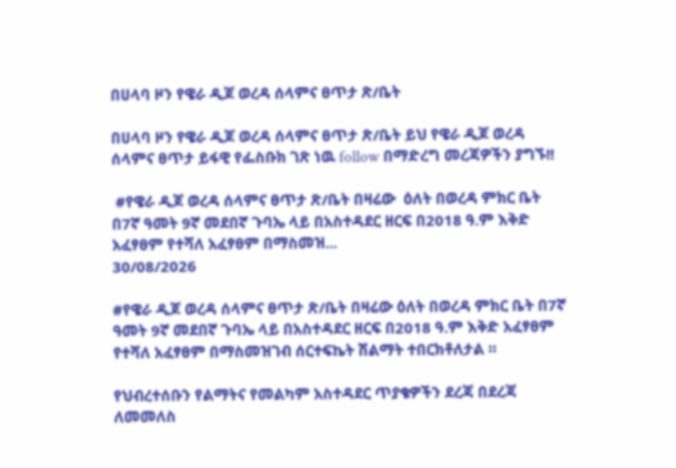በሀላባ ዞን የዌራ ዲጆ ወረዳ ሰላምና ፀጥታ ጽ/ቤት

በሀላባ ዞን የዌራ ዲጆ ወረዳ ሰላምና ፀጥታ ጽ/ቤት ይህ የዌራ ዲጆ ወረዳ ሰላምና ፀጥታ ይፋዊ የፌስቡክ ገጽ ነዉ follow በማድረግ መረጃዎችን ያግኙ!!

 #የዌራ ዲጆ ወረዳ ሰላምና ፀጥታ ጽ/ቤት በዛሬው  ዕለት በወረዳ ምክር ቤት በ7ኛ ዓመት 9ኛ መደበኛ ጉባኤ ላይ በአስተዳደር ዘርፍ በ2018 ዓ.ም እቅድ አፈፃፀም የተሻለ አፈፃፀም በማስመዝ...
30/08/2026

#የዌራ ዲጆ ወረዳ ሰላምና ፀጥታ ጽ/ቤት በዛሬው ዕለት በወረዳ ምክር ቤት በ7ኛ ዓመት 9ኛ መደበኛ ጉባኤ ላይ በአስተዳደር ዘርፍ በ2018 ዓ.ም እቅድ አፈፃፀም የተሻለ አፈፃፀም በማስመዝገብ ሰርተፍኬት ሽልማት ተበርክቶለታል ።

የህብረተሰቡን የልማትና የመልካም አስተዳደር ጥያቄዎችን ደረጃ በደረጃ ለመመለስ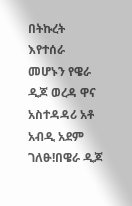በትኩረት እየተሰራ መሆኑን የዌራ ዲጆ ወረዳ ዋና አስተዳዳሪ አቶ አብዲ አደም ገለፁ!በዌራ ዲጆ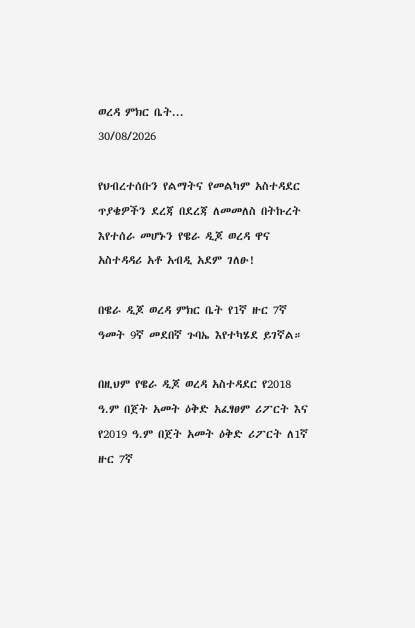ወረዳ ምክር ቤት...
30/08/2026

የህብረተሰቡን የልማትና የመልካም አስተዳደር ጥያቄዎችን ደረጃ በደረጃ ለመመለስ በትኩረት እየተሰራ መሆኑን የዌራ ዲጆ ወረዳ ዋና አስተዳዳሪ አቶ አብዲ አደም ገለፁ!

በዌራ ዲጆ ወረዳ ምክር ቤት የ1ኛ ዙር 7ኛ ዓመት 9ኛ መደበኛ ጉባኤ እየተካሄደ ይገኛል።

በዚህም የዌራ ዲጆ ወረዳ አስተዳደር የ2018 ዓ.ም በጀት አመት ዕቅድ አፈፃፀም ሪፖርት እና የ2019 ዓ.ም በጀት አመት ዕቅድ ሪፖርት ለ1ኛ ዙር 7ኛ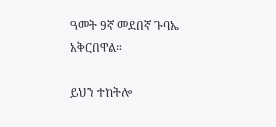ዓመት 9ኛ መደበኛ ጉባኤ አቅርበዋል።

ይህን ተከትሎ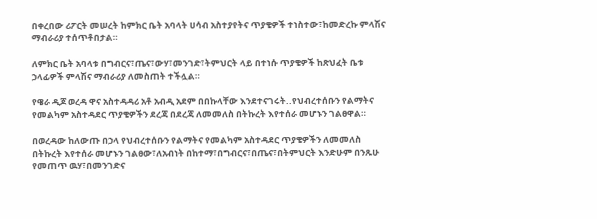በቀረበው ሪፖርት መሠረት ከምክር ቤት አባላት ሀሳብ አስተያየትና ጥያቄዎች ተነስተው፣ከመድረኩ ምላሽና ማብራሪያ ተሰጥቶበታል።

ለምክር ቤት አባላቱ በግብርና፣ጤና፣ውሃ፣መንገድ፣ትምህርት ላይ በተነሱ ጥያቄዎች ከጽህፈት ቤቱ ኃላፊዎች ምላሽና ማብራሪያ ለመስጠት ተችሏል።

የዌራ ዲጆ ወረዳ ዋና አስተዳዳሪ አቶ አብዲ አደም በበኩላቸው እንደተናገሩት..የህብረተሰቡን የልማትና የመልካም አስተዳደር ጥያቄዎችን ደረጃ በደረጃ ለመመለስ በትኩረት እየተሰራ መሆኑን ገልፀዋል።

በወረዳው ከለውጡ በኃላ የህብረተሰቡን የልማትና የመልካም አስተዳደር ጥያቄዎችን ለመመለስ በትኩረት እየተሰራ መሆኑን ገልፀው፣ለአብነት በከተማ፣በግብርና፣በጤና፣በትምህርት እንድሁም በንጹሁ የመጠጥ ዉሃ፣በመንገድና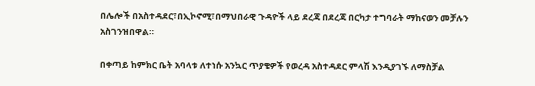በሌሎች በአስተዳደር፣በኢኮኖሚ፣በማህበራዊ ጉዳዮች ላይ ደረጃ በደረጃ በርካታ ተግባራት ማከናወን መቻሉን አስገንዝበዋል።

በቀጣይ ከምክር ቤት አባላቱ ለተነሱ አንኳር ጥያቄዎች የወረዳ አስተዳደር ምላሽ እንዲያገኙ ለማስቻል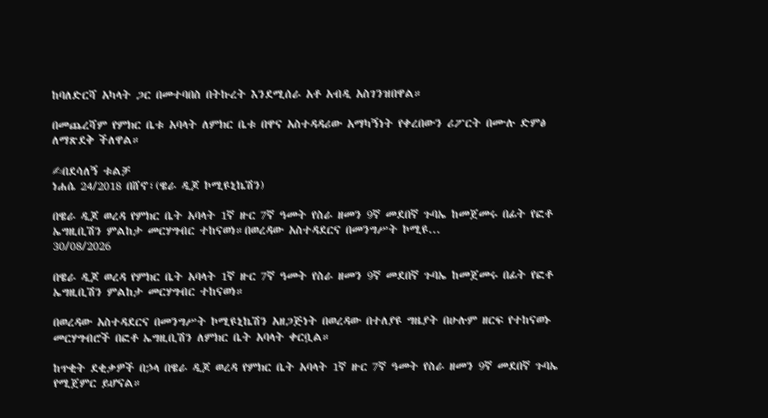ከባለድርሻ አካላት ጋር በመተባበስ በትኩረት እንደሚሰራ አቶ አብዲ አስገንዝበዋል።

በመጨረሻም የምክር ቤቱ አባላት ለምክር ቤቱ በዋና አስተዳዳሪው አማካኝነት የቀረበውን ሪፖርት በሙሉ ድምፅ ለማጽደቅ ችለዋል።

✍በደሳለኝ ቱልቻ
ነሐሴ 24/2018 በሸኖ፣(ዌራ ዲጆ ኮሚዩኒኬሽን)

በዌራ ዲጆ ወረዳ የምክር ቤት አባላት 1ኛ ዙር 7ኛ ዓመት የስራ ዘመን 9ኛ መደበኛ ጉባኤ ከመጀመሩ በፊት የፎቶ ኤግዚቢሽን ምልከታ መርሃግብር ተከናወነ።በወረዳው አስተዳደርና በመንግሥት ኮሚዩ...
30/08/2026

በዌራ ዲጆ ወረዳ የምክር ቤት አባላት 1ኛ ዙር 7ኛ ዓመት የስራ ዘመን 9ኛ መደበኛ ጉባኤ ከመጀመሩ በፊት የፎቶ ኤግዚቢሽን ምልከታ መርሃግብር ተከናወነ።

በወረዳው አስተዳደርና በመንግሥት ኮሚዩኒኬሽን አዘጋጅነት በወረዳው በተለያዩ ግዜያት በሁሉም ዘርፍ የተከናወኑ መርሃግብሮች በፎቶ ኤግዚቢሽን ለምክር ቤት አባላት ቀርቧል።

ከጥቂት ደቂቃዎች በኃላ በዌራ ዲጆ ወረዳ የምክር ቤት አባላት 1ኛ ዙር 7ኛ ዓመት የስራ ዘመን 9ኛ መደበኛ ጉባኤ የሚጀምር ይሆናል።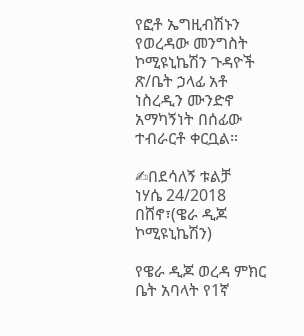የፎቶ ኤግዚብሽኑን የወረዳው መንግስት ኮሚዩኒኬሽን ጉዳዮች ጽ/ቤት ኃላፊ አቶ ነስረዲን ሙንድኖ አማካኝነት በሰፊው ተብራርቶ ቀርቧል።

✍በደሳለኝ ቱልቻ
ነሃሴ 24/2018 በሸኖ፣(ዌራ ዲጆ ኮሚዩኒኬሽን)

የዌራ ዲጆ ወረዳ ምክር ቤት አባላት የ1ኛ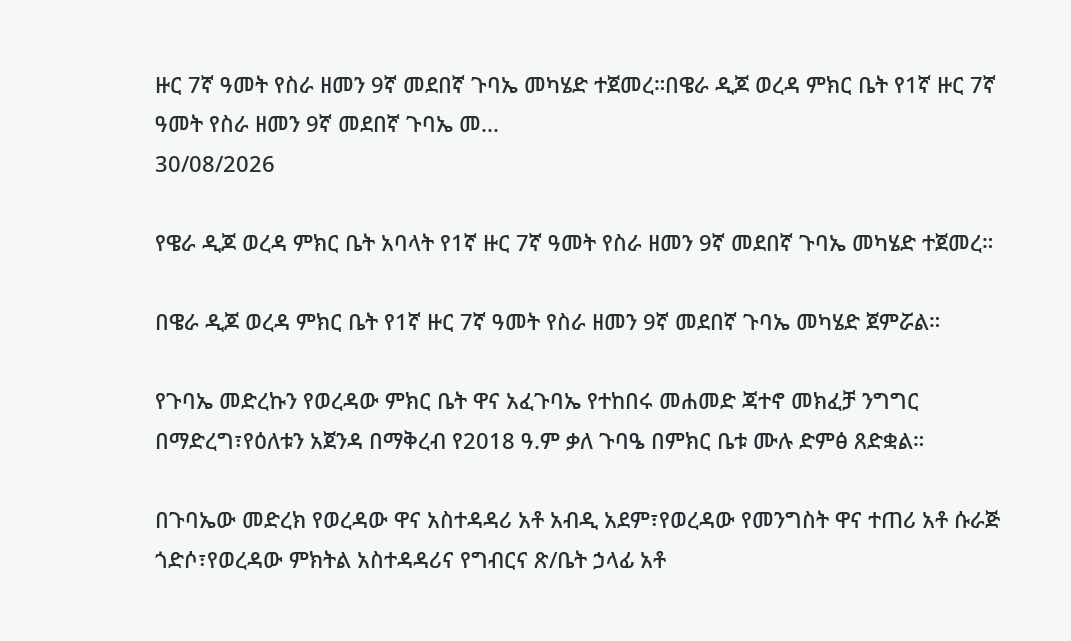ዙር 7ኛ ዓመት የስራ ዘመን 9ኛ መደበኛ ጉባኤ መካሄድ ተጀመረ።በዌራ ዲጆ ወረዳ ምክር ቤት የ1ኛ ዙር 7ኛ ዓመት የስራ ዘመን 9ኛ መደበኛ ጉባኤ መ...
30/08/2026

የዌራ ዲጆ ወረዳ ምክር ቤት አባላት የ1ኛ ዙር 7ኛ ዓመት የስራ ዘመን 9ኛ መደበኛ ጉባኤ መካሄድ ተጀመረ።

በዌራ ዲጆ ወረዳ ምክር ቤት የ1ኛ ዙር 7ኛ ዓመት የስራ ዘመን 9ኛ መደበኛ ጉባኤ መካሄድ ጀምሯል።

የጉባኤ መድረኩን የወረዳው ምክር ቤት ዋና አፈጉባኤ የተከበሩ መሐመድ ጃተኖ መክፈቻ ንግግር በማድረግ፣የዕለቱን አጀንዳ በማቅረብ የ2018 ዓ.ም ቃለ ጉባዔ በምክር ቤቱ ሙሉ ድምፅ ጸድቋል።

በጉባኤው መድረክ የወረዳው ዋና አስተዳዳሪ አቶ አብዲ አደም፣የወረዳው የመንግስት ዋና ተጠሪ አቶ ሱራጅ ጎድሶ፣የወረዳው ምክትል አስተዳዳሪና የግብርና ጽ/ቤት ኃላፊ አቶ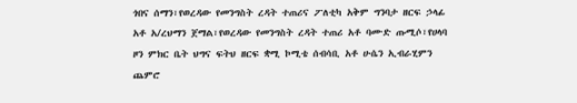ጎበና ሰማን፣የወረዳው የመንግስት ረዳት ተጠሪና ፖለቲካ አቅም ግንባታ ዘርፍ ኃላፊ አቶ አ/ረህማን ጀማል፣የወረዳው የመንግስት ረዳት ተጠሪ አቶ ባሙድ ጡሚሶ፣የሀላባ ዞን ምክር ቤት ህግና ፍትህ ዘርፍ ቋሚ ኮሚቴ ሰብሳቢ አቶ ሁሴን ኢብራሂምን ጨምሮ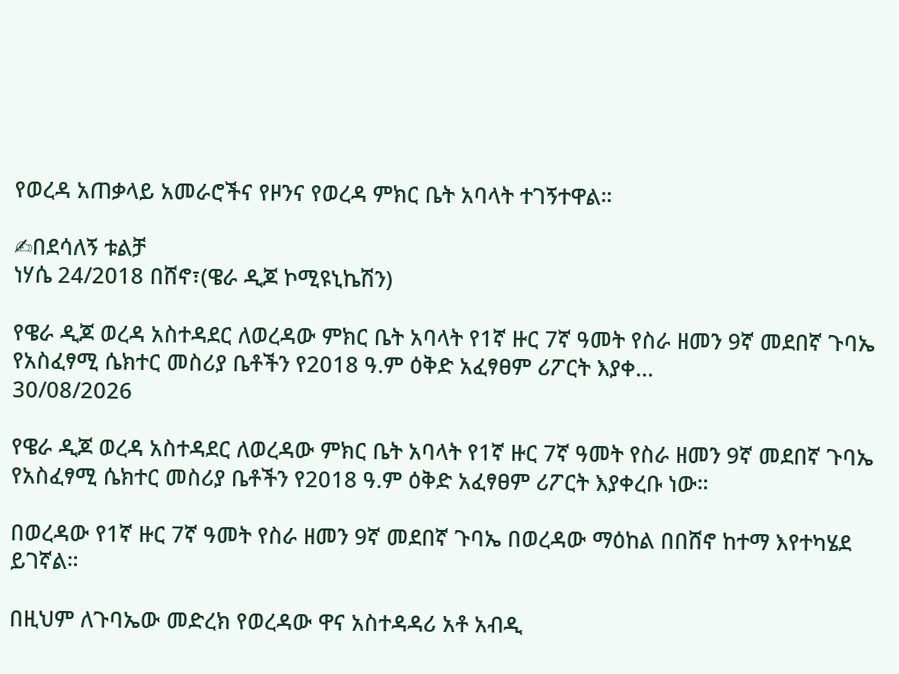የወረዳ አጠቃላይ አመራሮችና የዞንና የወረዳ ምክር ቤት አባላት ተገኝተዋል።

✍በደሳለኝ ቱልቻ
ነሃሴ 24/2018 በሸኖ፣(ዌራ ዲጆ ኮሚዩኒኬሽን)

የዌራ ዲጆ ወረዳ አስተዳደር ለወረዳው ምክር ቤት አባላት የ1ኛ ዙር 7ኛ ዓመት የስራ ዘመን 9ኛ መደበኛ ጉባኤ የአስፈፃሚ ሴክተር መስሪያ ቤቶችን የ2018 ዓ.ም ዕቅድ አፈፃፀም ሪፖርት እያቀ...
30/08/2026

የዌራ ዲጆ ወረዳ አስተዳደር ለወረዳው ምክር ቤት አባላት የ1ኛ ዙር 7ኛ ዓመት የስራ ዘመን 9ኛ መደበኛ ጉባኤ የአስፈፃሚ ሴክተር መስሪያ ቤቶችን የ2018 ዓ.ም ዕቅድ አፈፃፀም ሪፖርት እያቀረቡ ነው።

በወረዳው የ1ኛ ዙር 7ኛ ዓመት የስራ ዘመን 9ኛ መደበኛ ጉባኤ በወረዳው ማዕከል በበሸኖ ከተማ እየተካሄደ ይገኛል።

በዚህም ለጉባኤው መድረክ የወረዳው ዋና አስተዳዳሪ አቶ አብዲ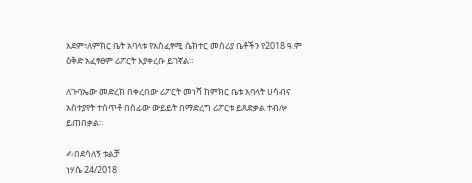አደም፣ለምክር ቤት አባላቱ የአስፈፃሚ ሴክተር መስሪያ ቤቶችን የ2018 ዓ.ም ዕቅድ አፈፃፀም ሪፖርት እያቀረቡ ይገኛል።

ለጉባኤው መድረክ በቀረበው ሪፖርት መነሻ ከምክር ቤቱ አባላት ሀሳብና አስተያየት ተሰጥቶ በሰፊው ውይይት በማድረግ ሪፖርቱ ይጸድቃል ተብሎ ይጠበቃል።

✍በደሳለኝ ቱልቻ
ነሃሴ 24/2018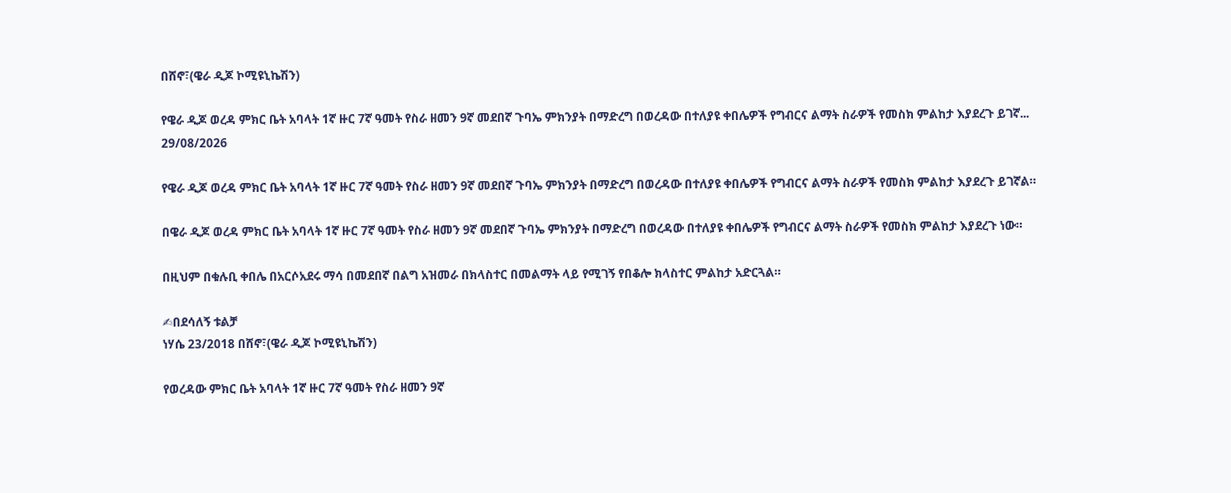በሸኖ፣(ዌራ ዲጆ ኮሚዩኒኬሽን)

የዌራ ዲጆ ወረዳ ምክር ቤት አባላት 1ኛ ዙር 7ኛ ዓመት የስራ ዘመን 9ኛ መደበኛ ጉባኤ ምክንያት በማድረግ በወረዳው በተለያዩ ቀበሌዎች የግብርና ልማት ስራዎች የመስክ ምልከታ እያደረጉ ይገኛ...
29/08/2026

የዌራ ዲጆ ወረዳ ምክር ቤት አባላት 1ኛ ዙር 7ኛ ዓመት የስራ ዘመን 9ኛ መደበኛ ጉባኤ ምክንያት በማድረግ በወረዳው በተለያዩ ቀበሌዎች የግብርና ልማት ስራዎች የመስክ ምልከታ እያደረጉ ይገኛል።

በዌራ ዲጆ ወረዳ ምክር ቤት አባላት 1ኛ ዙር 7ኛ ዓመት የስራ ዘመን 9ኛ መደበኛ ጉባኤ ምክንያት በማድረግ በወረዳው በተለያዩ ቀበሌዎች የግብርና ልማት ስራዎች የመስክ ምልከታ እያደረጉ ነው።

በዚህም በቁሉቢ ቀበሌ በአርሶአደሩ ማሳ በመደበኛ በልግ አዝመራ በክላስተር በመልማት ላይ የሚገኝ የበቆሎ ክላስተር ምልከታ አድርጓል።

✍በደሳለኝ ቱልቻ
ነሃሴ 23/2018 በሸኖ፣(ዌራ ዲጆ ኮሚዩኒኬሽን)

የወረዳው ምክር ቤት አባላት 1ኛ ዙር 7ኛ ዓመት የስራ ዘመን 9ኛ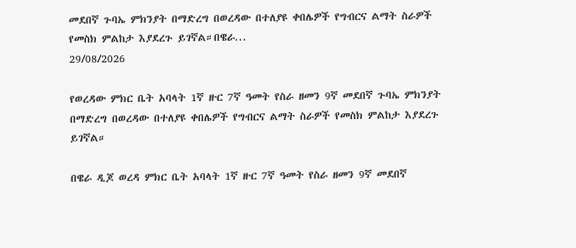መደበኛ ጉባኤ ምክንያት በማድረግ በወረዳው በተለያዩ ቀበሌዎች የግብርና ልማት ስራዎች የመስክ ምልከታ እያደረጉ ይገኛል።በዌራ...
29/08/2026

የወረዳው ምክር ቤት አባላት 1ኛ ዙር 7ኛ ዓመት የስራ ዘመን 9ኛ መደበኛ ጉባኤ ምክንያት በማድረግ በወረዳው በተለያዩ ቀበሌዎች የግብርና ልማት ስራዎች የመስክ ምልከታ እያደረጉ ይገኛል።

በዌራ ዲጆ ወረዳ ምክር ቤት አባላት 1ኛ ዙር 7ኛ ዓመት የስራ ዘመን 9ኛ መደበኛ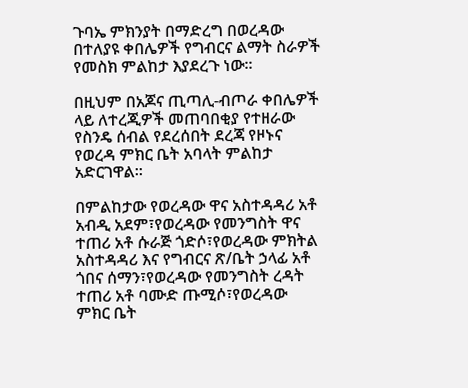ጉባኤ ምክንያት በማድረግ በወረዳው በተለያዩ ቀበሌዎች የግብርና ልማት ስራዎች የመስክ ምልከታ እያደረጉ ነው።

በዚህም በአጆና ጢጣሊ-ብጦራ ቀበሌዎች ላይ ለተረጂዎች መጠባበቂያ የተዘራው የስንዴ ሰብል የደረሰበት ደረጃ የዞኑና የወረዳ ምክር ቤት አባላት ምልከታ አድርገዋል።

በምልከታው የወረዳው ዋና አስተዳዳሪ አቶ አብዲ አደም፣የወረዳው የመንግስት ዋና ተጠሪ አቶ ሱራጅ ጎድሶ፣የወረዳው ምክትል አስተዳዳሪ እና የግብርና ጽ/ቤት ኃላፊ አቶ ጎበና ሰማን፣የወረዳው የመንግስት ረዳት ተጠሪ አቶ ባሙድ ጡሚሶ፣የወረዳው ምክር ቤት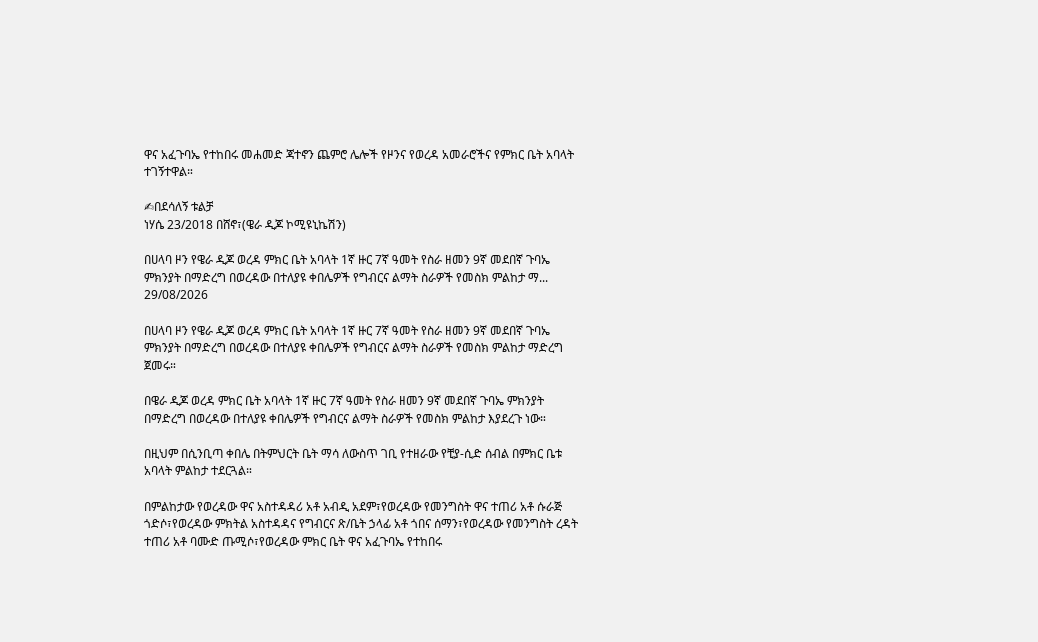ዋና አፈጉባኤ የተከበሩ መሐመድ ጃተኖን ጨምሮ ሌሎች የዞንና የወረዳ አመራሮችና የምክር ቤት አባላት ተገኝተዋል።

✍በደሳለኝ ቱልቻ
ነሃሴ 23/2018 በሸኖ፣(ዌራ ዲጆ ኮሚዩኒኬሽን)

በሀላባ ዞን የዌራ ዲጆ ወረዳ ምክር ቤት አባላት 1ኛ ዙር 7ኛ ዓመት የስራ ዘመን 9ኛ መደበኛ ጉባኤ ምክንያት በማድረግ በወረዳው በተለያዩ ቀበሌዎች የግብርና ልማት ስራዎች የመስክ ምልከታ ማ...
29/08/2026

በሀላባ ዞን የዌራ ዲጆ ወረዳ ምክር ቤት አባላት 1ኛ ዙር 7ኛ ዓመት የስራ ዘመን 9ኛ መደበኛ ጉባኤ ምክንያት በማድረግ በወረዳው በተለያዩ ቀበሌዎች የግብርና ልማት ስራዎች የመስክ ምልከታ ማድረግ ጀመሩ።

በዌራ ዲጆ ወረዳ ምክር ቤት አባላት 1ኛ ዙር 7ኛ ዓመት የስራ ዘመን 9ኛ መደበኛ ጉባኤ ምክንያት በማድረግ በወረዳው በተለያዩ ቀበሌዎች የግብርና ልማት ስራዎች የመስክ ምልከታ እያደረጉ ነው።

በዚህም በሲንቢጣ ቀበሌ በትምህርት ቤት ማሳ ለውስጥ ገቢ የተዘራው የቺያ-ሲድ ሰብል በምክር ቤቱ አባላት ምልከታ ተደርጓል።

በምልከታው የወረዳው ዋና አስተዳዳሪ አቶ አብዲ አደም፣የወረዳው የመንግስት ዋና ተጠሪ አቶ ሱራጅ ጎድሶ፣የወረዳው ምክትል አስተዳዳና የግብርና ጽ/ቤት ኃላፊ አቶ ጎበና ሰማን፣የወረዳው የመንግስት ረዳት ተጠሪ አቶ ባሙድ ጡሚሶ፣የወረዳው ምክር ቤት ዋና አፈጉባኤ የተከበሩ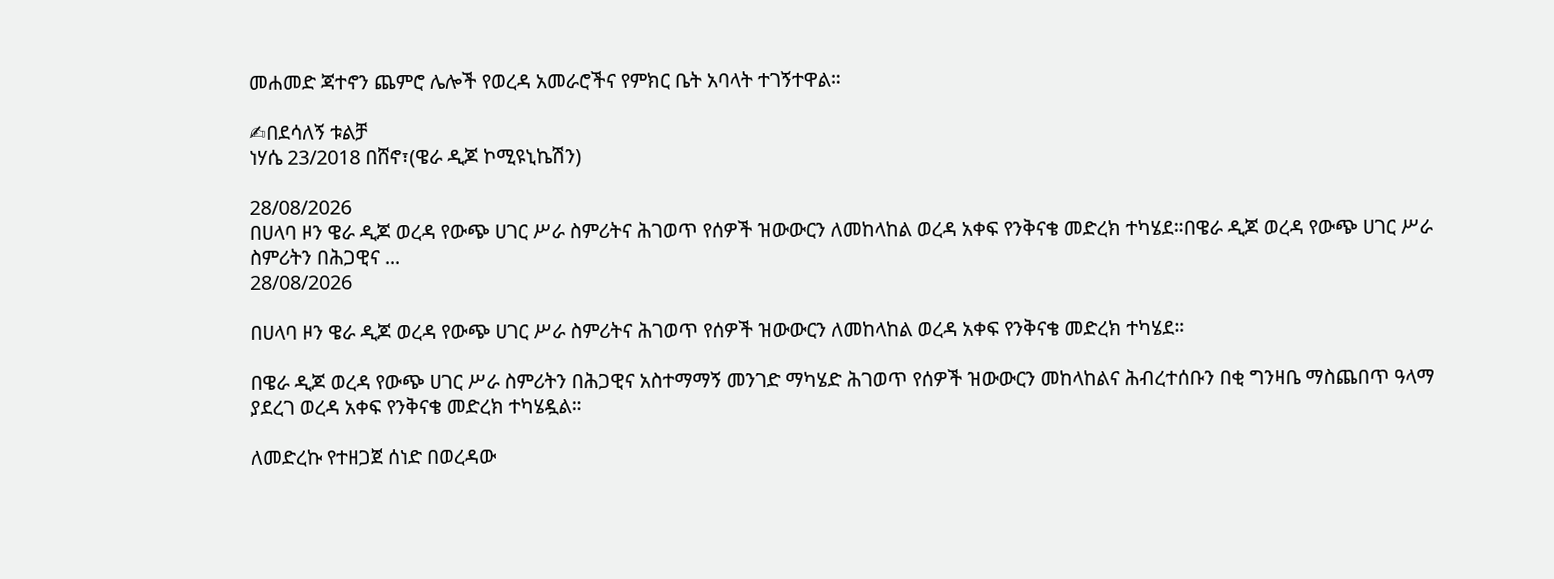መሐመድ ጃተኖን ጨምሮ ሌሎች የወረዳ አመራሮችና የምክር ቤት አባላት ተገኝተዋል።

✍በደሳለኝ ቱልቻ
ነሃሴ 23/2018 በሸኖ፣(ዌራ ዲጆ ኮሚዩኒኬሽን)

28/08/2026
በሀላባ ዞን ዌራ ዲጆ ወረዳ የውጭ ሀገር ሥራ ስምሪትና ሕገወጥ የሰዎች ዝውውርን ለመከላከል ወረዳ አቀፍ የንቅናቄ መድረክ ተካሄደ።በዌራ ዲጆ ወረዳ የውጭ ሀገር ሥራ ስምሪትን በሕጋዊና ...
28/08/2026

በሀላባ ዞን ዌራ ዲጆ ወረዳ የውጭ ሀገር ሥራ ስምሪትና ሕገወጥ የሰዎች ዝውውርን ለመከላከል ወረዳ አቀፍ የንቅናቄ መድረክ ተካሄደ።

በዌራ ዲጆ ወረዳ የውጭ ሀገር ሥራ ስምሪትን በሕጋዊና አስተማማኝ መንገድ ማካሄድ ሕገወጥ የሰዎች ዝውውርን መከላከልና ሕብረተሰቡን በቂ ግንዛቤ ማስጨበጥ ዓላማ ያደረገ ወረዳ አቀፍ የንቅናቄ መድረክ ተካሄዷል።

ለመድረኩ የተዘጋጀ ሰነድ በወረዳው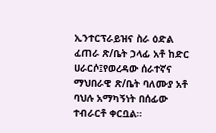ኢንተርፕራይዝና ስራ ዕድል ፈጠራ ጽ/ቤት ኃላፊ አቶ ከድር ሀራርሶ፤የወረዳው ሰራተኛና ማህበራዊ ጽ/ቤት ባለሙያ አቶ ባህሉ አማካኝነት በሰፊው ተብራርቶ ቀርቧል።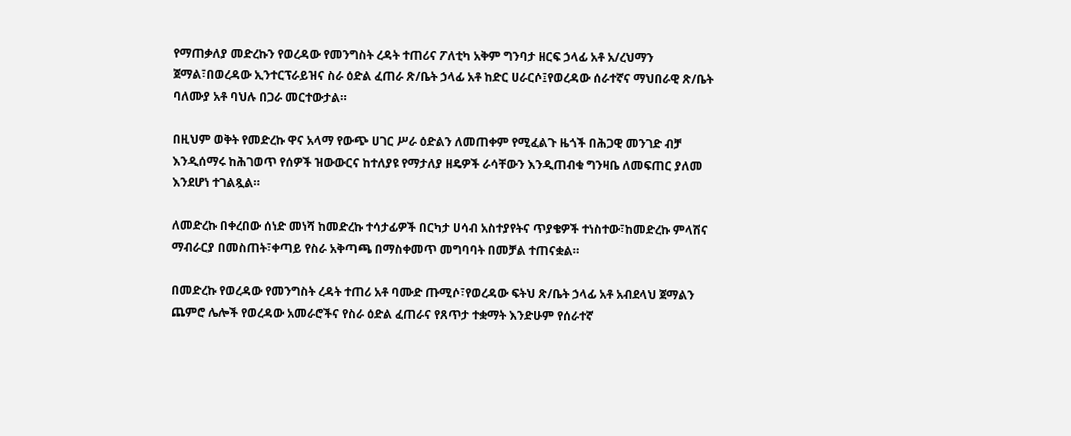የማጠቃለያ መድረኩን የወረዳው የመንግስት ረዳት ተጠሪና ፖለቲካ አቅም ግንባታ ዘርፍ ኃላፊ አቶ አ/ረህማን ጀማል፣በወረዳው ኢንተርፕራይዝና ስራ ዕድል ፈጠራ ጽ/ቤት ኃላፊ አቶ ከድር ሀራርሶ፤የወረዳው ሰራተኛና ማህበራዊ ጽ/ቤት ባለሙያ አቶ ባህሉ በጋራ መርተውታል።

በዚህም ወቅት የመድረኩ ዋና አላማ የውጭ ሀገር ሥራ ዕድልን ለመጠቀም የሚፈልጉ ዜጎች በሕጋዊ መንገድ ብቻ እንዲሰማሩ ከሕገወጥ የሰዎች ዝውውርና ከተለያዩ የማታለያ ዘዴዎች ራሳቸውን እንዲጠብቁ ግንዛቤ ለመፍጠር ያለመ እንደሆነ ተገልጿል።

ለመድረኩ በቀረበው ሰነድ መነሻ ከመድረኩ ተሳታፊዎች በርካታ ሀሳብ አስተያየትና ጥያቄዎች ተነስተው፣ከመድረኩ ምላሽና ማብራርያ በመስጠት፣ቀጣይ የስራ አቅጣጫ በማስቀመጥ መግባባት በመቻል ተጠናቋል።

በመድረኩ የወረዳው የመንግስት ረዳት ተጠሪ አቶ ባሙድ ጡሚሶ፣የወረዳው ፍትህ ጽ/ቤት ኃላፊ አቶ አብደላህ ጀማልን ጨምሮ ሌሎች የወረዳው አመራሮችና የስራ ዕድል ፈጠራና የጸጥታ ተቋማት እንድሁም የሰራተኛ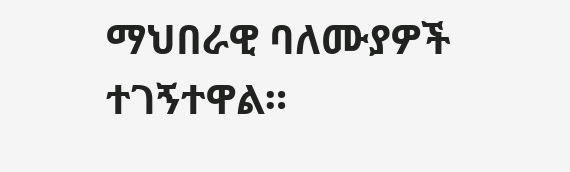ማህበራዊ ባለሙያዎች ተገኝተዋል።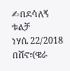✍በደሳለኝ ቱልቻ
ነሃሴ 22/2018 በሸኖ፣(ዌራ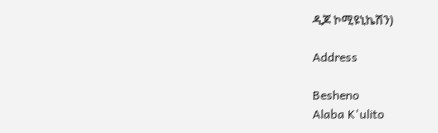ዲጆ ኮሚዩኒኬሽን)

Address

Besheno
Alaba K'ulito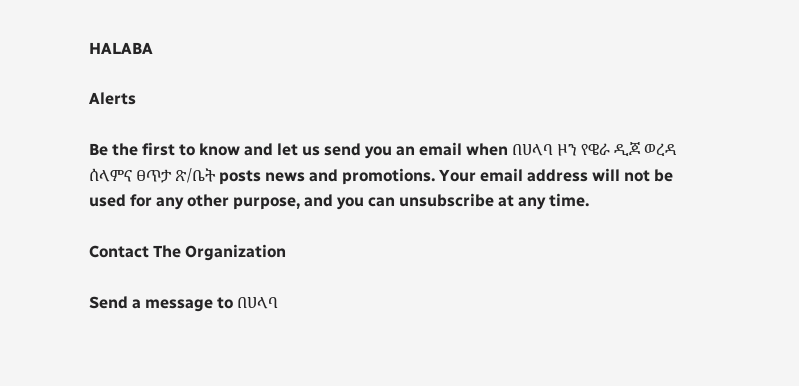HALABA

Alerts

Be the first to know and let us send you an email when በሀላባ ዞን የዌራ ዲጆ ወረዳ ሰላምና ፀጥታ ጽ/ቤት posts news and promotions. Your email address will not be used for any other purpose, and you can unsubscribe at any time.

Contact The Organization

Send a message to በሀላባ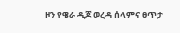ዞን የዌራ ዲጆ ወረዳ ሰላምና ፀጥታ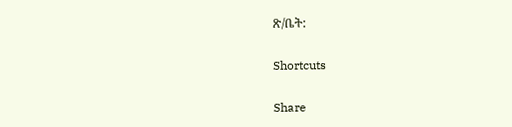ጽ/ቤት:

Shortcuts

Share